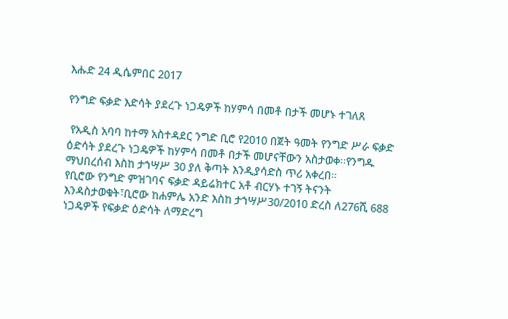እሑድ 24 ዲሴምበር 2017

የንግድ ፍቃድ እድሳት ያደረጉ ነጋዴዎች ከሃምሳ በመቶ በታች መሆኑ ተገለጸ

 የአዲስ አባባ ከተማ አስተዳደር ንግድ ቢሮ የ2010 በጀት ዓመት የንግድ ሥራ ፍቃድ ዕድሳት ያደረጉ ነጋዴዎች ከሃምሳ በመቶ በታች መሆናቸውን አስታወቀ፡፡የንግዱ ማህበረሰብ እስከ ታኀሣሥ 30 ያለ ቅጣት እንዲያሳድስ ጥሪ አቀረበ።
የቢሮው የንግድ ምዝገባና ፍቃድ ዳይሬክተር አቶ ብርሃኑ ተገኝ ትናንት እንዳስታወቁት፣ቢሮው ከሐምሌ አንድ እስከ ታኀሣሥ30/2010 ድረስ ለ276ሺ 688 ነጋዴዎች የፍቃድ ዕድሳት ለማድረግ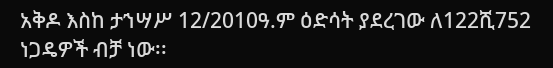አቅዶ እስከ ታኀሣሥ 12/2010ዓ.ም ዕድሳት ያደረገው ለ122ሺ752 ነጋዴዎች ብቻ ነው፡፡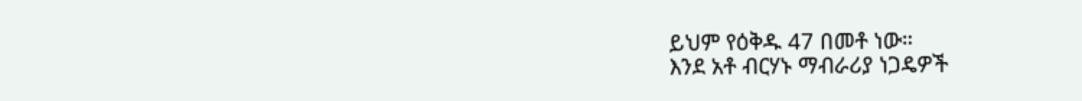ይህም የዕቅዱ 47 በመቶ ነው።
እንደ አቶ ብርሃኑ ማብራሪያ ነጋዴዎች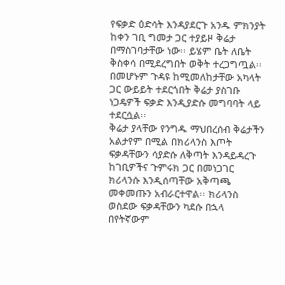የፍቃድ ዕድሳት እንዳያደርጉ አንዱ ምክንያት ከቀን ገቢ ግመታ ጋር ተያይዞ ቅሬታ በማስገባታቸው ነው፡፡ ይሄም ቤት ለቤት ቅስቀሳ በሚደረግበት ወቅት ተረጋግጧል፡፡ በመሆኑም ጉዳዩ ከሚመለከታቸው አካላት ጋር ውይይት ተደርጎበት ቅሬታ ያስገቡ ነጋዴዎች ፍቃድ እንዲያድሱ መግባባት ላይ ተደርሷል፡፡
ቅሬታ ያላቸው የንግዱ ማህበረሰብ ቅሬታችን አልታየም በሚል በክሪላንስ እጦት ፍቃዳቸውን ሳያድሱ ለቅጣት እንዳይዳረጉ ከገቢዎችና ጉምሩክ ጋር በመነጋገር ክሪላንሱ እንዲሰጣቸው አቅጣጫ መቀመጡን አብራርተዋል፡፡ ክሪላንስ ወስደው ፍቃዳቸውን ካደሱ በኋላ በየትኛውም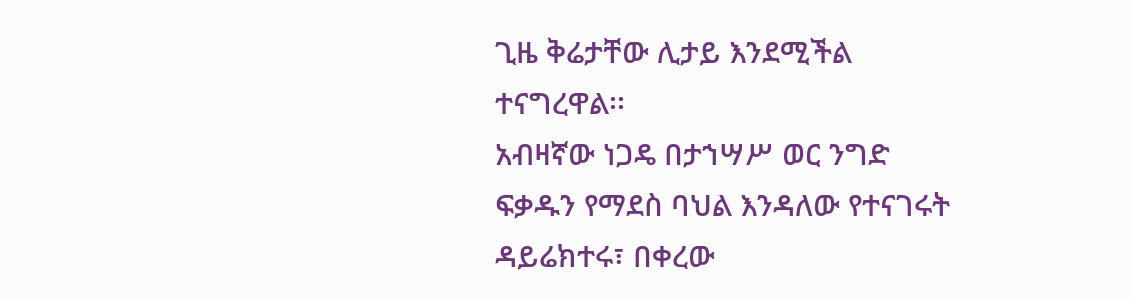ጊዜ ቅሬታቸው ሊታይ እንደሚችል ተናግረዋል፡፡
አብዛኛው ነጋዴ በታኀሣሥ ወር ንግድ ፍቃዱን የማደስ ባህል እንዳለው የተናገሩት ዳይሬክተሩ፣ በቀረው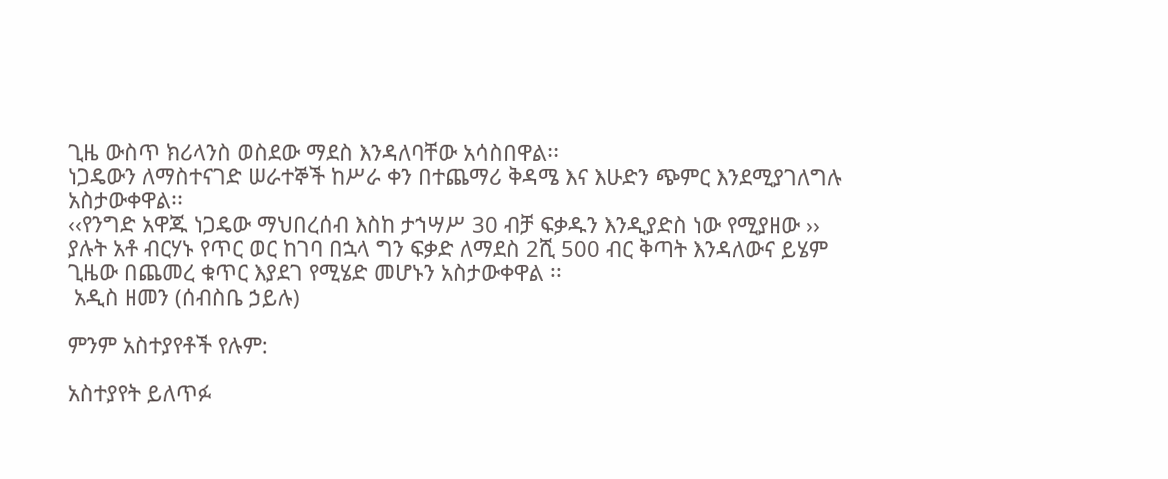ጊዜ ውስጥ ክሪላንስ ወስደው ማደስ እንዳለባቸው አሳስበዋል፡፡
ነጋዴውን ለማስተናገድ ሠራተኞች ከሥራ ቀን በተጨማሪ ቅዳሜ እና እሁድን ጭምር እንደሚያገለግሉ አስታውቀዋል፡፡
‹‹የንግድ አዋጁ ነጋዴው ማህበረሰብ እስከ ታኀሣሥ 30 ብቻ ፍቃዱን እንዲያድስ ነው የሚያዘው ›› ያሉት አቶ ብርሃኑ የጥር ወር ከገባ በኋላ ግን ፍቃድ ለማደስ 2ሺ 500 ብር ቅጣት እንዳለውና ይሄም ጊዜው በጨመረ ቁጥር እያደገ የሚሄድ መሆኑን አስታውቀዋል ፡፡
 አዲስ ዘመን (ሰብስቤ ኃይሉ)

ምንም አስተያየቶች የሉም:

አስተያየት ይለጥፉ